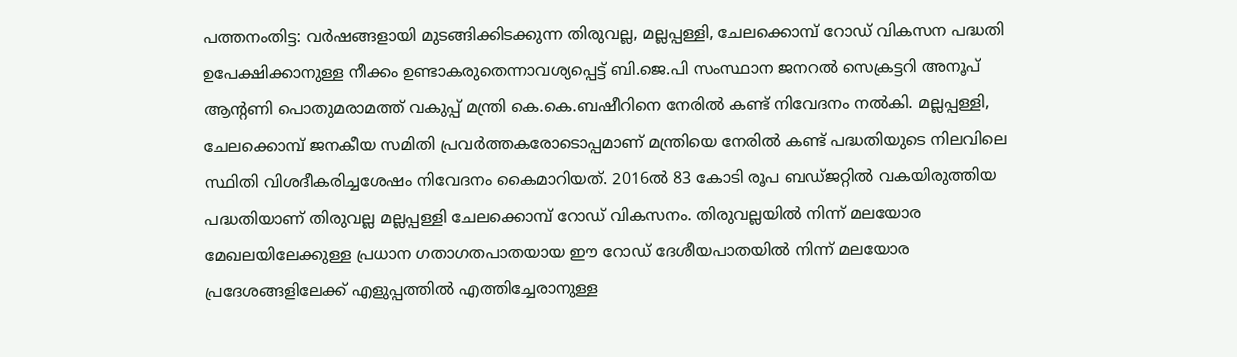പത്തനംതിട്ട: വർഷങ്ങളായി മുടങ്ങിക്കിടക്കുന്ന തിരുവല്ല, മല്ലപ്പള്ളി, ചേലക്കൊമ്പ് റോഡ് വികസന പദ്ധതി ഉപേക്ഷിക്കാനുള്ള നീക്കം ഉണ്ടാകരുതെന്നാവശ്യപ്പെട്ട് ബി.ജെ.പി സംസ്ഥാന ജനറൽ സെക്രട്ടറി അനൂപ് ആന്റണി പൊതുമരാമത്ത് വകുപ്പ് മന്ത്രി കെ.കെ.ബഷീറിനെ നേരിൽ കണ്ട് നിവേദനം നൽകി. മല്ലപ്പള്ളി, ചേലക്കൊമ്പ് ജനകീയ സമിതി പ്രവർത്തകരോടൊപ്പമാണ് മന്ത്രിയെ നേരിൽ കണ്ട് പദ്ധതിയുടെ നിലവിലെ സ്ഥിതി വിശദീകരിച്ചശേഷം നിവേദനം കൈമാറിയത്. 2016ൽ 83 കോടി രൂപ ബഡ്ജറ്റിൽ വകയിരുത്തിയ പദ്ധതിയാണ് തിരുവല്ല മല്ലപ്പള്ളി ചേലക്കൊമ്പ് റോഡ് വികസനം. തിരുവല്ലയിൽ നിന്ന് മലയോര മേഖലയിലേക്കുള്ള പ്രധാന ഗതാഗതപാതയായ ഈ റോഡ് ദേശീയപാതയിൽ നിന്ന് മലയോര പ്രദേശങ്ങളിലേക്ക് എളുപ്പത്തിൽ എത്തിച്ചേരാനുള്ള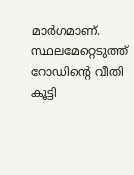മാർഗമാണ്. സ്ഥലമേറ്റെടുത്ത് റോഡിന്റെ വീതി കൂട്ടി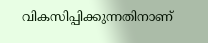വികസിപ്പിക്കുന്നതിനാണ്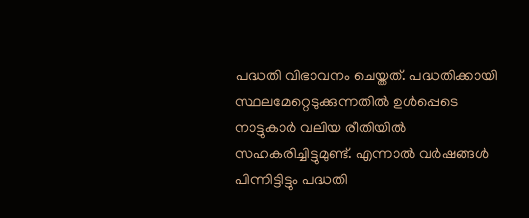പദ്ധതി വിഭാവനം ചെയ്തത്. പദ്ധതിക്കായി സ്ഥലമേറ്റെടുക്കുന്നതിൽ ഉൾപ്പെടെ നാട്ടുകാർ വലിയ രീതിയിൽ സഹകരിച്ചിട്ടുമുണ്ട്. എന്നാൽ വർഷങ്ങൾ പിന്നിട്ടിട്ടും പദ്ധതി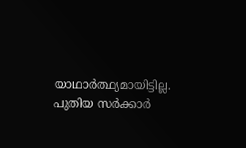യാഥാർത്ഥ്യമായിട്ടില്ല. പുതിയ സർക്കാർ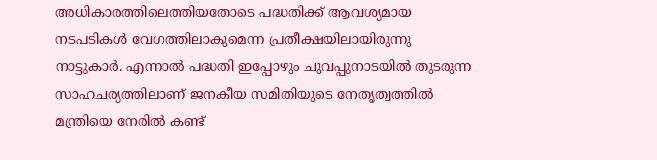അധികാരത്തിലെത്തിയതോടെ പദ്ധതിക്ക് ആവശ്യമായ നടപടികൾ വേഗത്തിലാകുമെന്ന പ്രതീക്ഷയിലായിരുന്നു നാട്ടുകാർ. എന്നാൽ പദ്ധതി ഇപ്പോഴും ചുവപ്പുനാടയിൽ തുടരുന്ന സാഹചര്യത്തിലാണ് ജനകീയ സമിതിയുടെ നേതൃത്വത്തിൽ മന്ത്രിയെ നേരിൽ കണ്ട്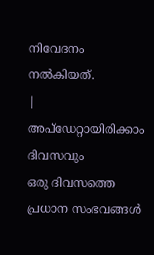നിവേദനം നൽകിയത്.
|
അപ്ഡേറ്റായിരിക്കാം ദിവസവും
ഒരു ദിവസത്തെ പ്രധാന സംഭവങ്ങൾ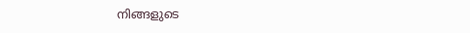നിങ്ങളുടെ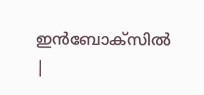ഇൻബോക്സിൽ |